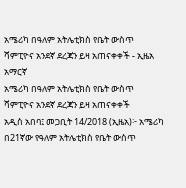አሜሪካ በዓለም አትሌቲክስ የቤት ውስጥ ሻምፒዮና አንደኛ ደረጃን ይዛ አጠናቀቀች - ኢዜአ አማርኛ
አሜሪካ በዓለም አትሌቲክስ የቤት ውስጥ ሻምፒዮና አንደኛ ደረጃን ይዛ አጠናቀቀች
አዲስ አበባ፤ መጋቢት 14/2018 (ኢዜአ)፦ አሜሪካ በ21ኛው የዓለም አትሌቲክስ የቤት ውስጥ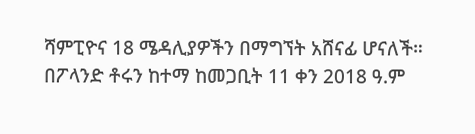ሻምፒዮና 18 ሜዳሊያዎችን በማግኘት አሸናፊ ሆናለች።
በፖላንድ ቶሩን ከተማ ከመጋቢት 11 ቀን 2018 ዓ.ም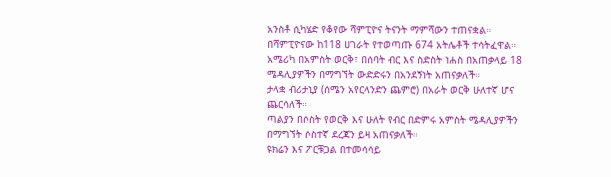አንስቶ ሲካሄድ የቆየው ሻምፒዮና ትናንት ማምሻውን ተጠናቋል።
በሻምፒዮናው ከ118 ሀገራት የተወጣጡ 674 አትሌቶች ተሳትፈዋል።
አሜሪካ በአምስት ወርቅ፣ በሰባት ብር እና ስድስት ነሐስ በአጠቃላይ 18 ሜዳሊያዎችን በማግኘት ውድድሩን በአንደኝነት አጠናቃለች።
ታላቋ ብሪታኒያ (ሰሜን አየርላንድን ጨምሮ) በአራት ወርቅ ሁለተኛ ሆና ጨርሳለች።
ጣልያን በሶስት የወርቅ እና ሁለት የብር በድምሩ አምስት ሜዳሊያዎችን በማግኘት ሶስተኛ ደረጃን ይዛ አጠናቃለች።
ዩክሬን እና ፖርቹጋል በተመሳሳይ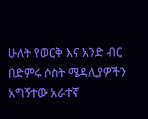ሁለት የወርቅ እና አንድ ብር በድምሩ ሶስት ሜዳሊያዎችን አግኝተው አራተኛ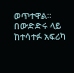ወጥተዋል።
በውድድሩ ላይ ከተሳተፉ አፍሪካ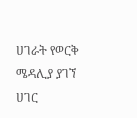ሀገራት የወርቅ ሜዳሊያ ያገኘ ሀገር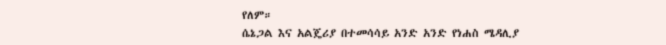የለም።
ሴኔጋል እና አልጄሪያ በተመሳሳይ አንድ አንድ የነሐስ ሜዳሊያ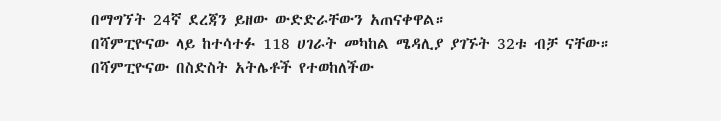በማግኘት 24ኛ ደረጃን ይዘው ውድድራቸውን አጠናቀዋል።
በሻምፒዮናው ላይ ከተሳተፉ 118 ሀገራት መካከል ሜዳሊያ ያገኙት 32ቱ ብቻ ናቸው።
በሻምፒዮናው በስድስት አትሌቶች የተወከለችው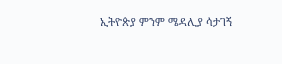ኢትዮጵያ ምንም ሜዳሊያ ሳታገኝ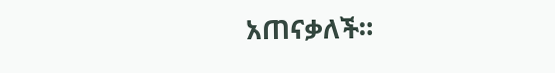አጠናቃለች።